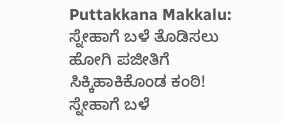Puttakkana Makkalu: ಸ್ನೇಹಾಗೆ ಬಳೆ ತೊಡಿಸಲು ಹೋಗಿ ಪಜೀತಿಗೆ ಸಿಕ್ಕಿಹಾಕಿಕೊಂಡ ಕಂಠಿ!
ಸ್ನೇಹಾಗೆ ಬಳೆ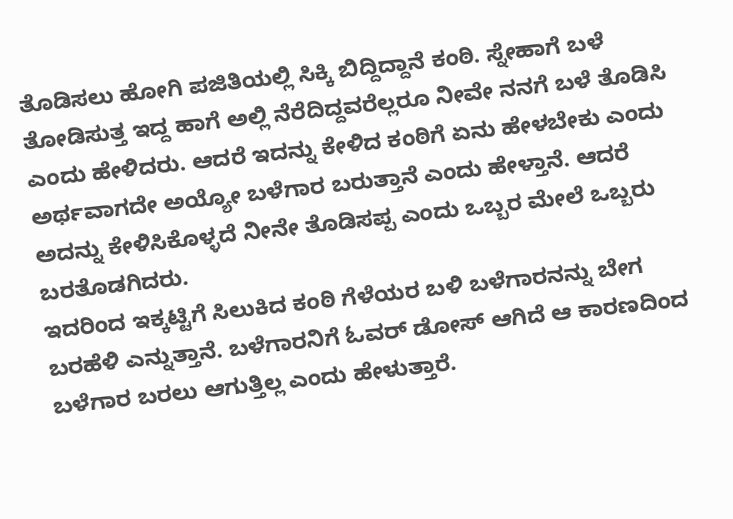ತೊಡಿಸಲು ಹೋಗಿ ಪಜಿತಿಯಲ್ಲಿ ಸಿಕ್ಕಿ ಬಿದ್ದಿದ್ದಾನೆ ಕಂಠಿ. ಸ್ನೇಹಾಗೆ ಬಳೆ ತೋಡಿಸುತ್ತ ಇದ್ದ ಹಾಗೆ ಅಲ್ಲಿ ನೆರೆದಿದ್ದವರೆಲ್ಲರೂ ನೀವೇ ನನಗೆ ಬಳೆ ತೊಡಿಸಿ ಎಂದು ಹೇಳಿದರು. ಆದರೆ ಇದನ್ನು ಕೇಳಿದ ಕಂಠಿಗೆ ಏನು ಹೇಳಬೇಕು ಎಂದು ಅರ್ಥವಾಗದೇ ಅಯ್ಯೋ ಬಳೆಗಾರ ಬರುತ್ತಾನೆ ಎಂದು ಹೇಳ್ತಾನೆ. ಆದರೆ ಅದನ್ನು ಕೇಳಿಸಿಕೊಳ್ಳದೆ ನೀನೇ ತೊಡಿಸಪ್ಪ ಎಂದು ಒಬ್ಬರ ಮೇಲೆ ಒಬ್ಬರು ಬರತೊಡಗಿದರು.
ಇದರಿಂದ ಇಕ್ಕಟ್ಟಿಗೆ ಸಿಲುಕಿದ ಕಂಠಿ ಗೆಳೆಯರ ಬಳಿ ಬಳೆಗಾರನನ್ನು ಬೇಗ ಬರಹೆಳಿ ಎನ್ನುತ್ತಾನೆ. ಬಳೆಗಾರನಿಗೆ ಓವರ್ ಡೋಸ್ ಆಗಿದೆ ಆ ಕಾರಣದಿಂದ ಬಳೆಗಾರ ಬರಲು ಆಗುತ್ತಿಲ್ಲ ಎಂದು ಹೇಳುತ್ತಾರೆ.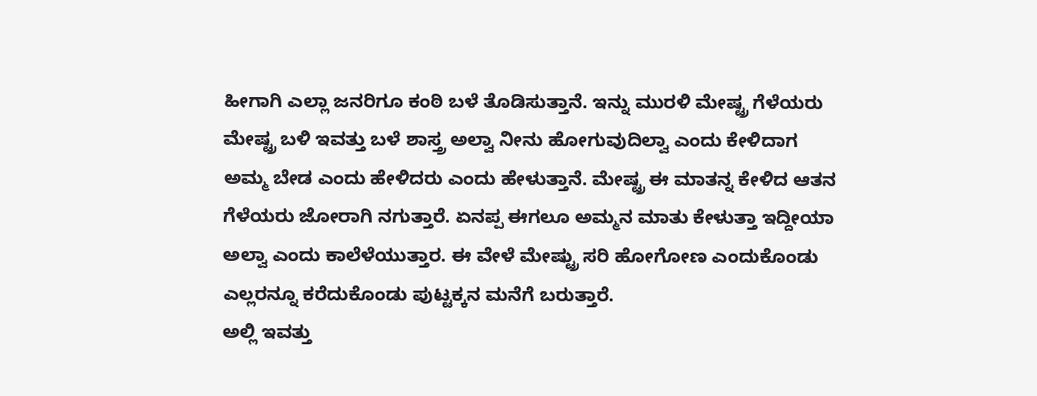ಹೀಗಾಗಿ ಎಲ್ಲಾ ಜನರಿಗೂ ಕಂಠಿ ಬಳೆ ತೊಡಿಸುತ್ತಾನೆ. ಇನ್ನು ಮುರಳಿ ಮೇಷ್ಟ್ರ ಗೆಳೆಯರು ಮೇಷ್ಟ್ರ ಬಳಿ ಇವತ್ತು ಬಳೆ ಶಾಸ್ತ್ರ ಅಲ್ವಾ ನೀನು ಹೋಗುವುದಿಲ್ವಾ ಎಂದು ಕೇಳಿದಾಗ ಅಮ್ಮ ಬೇಡ ಎಂದು ಹೇಳಿದರು ಎಂದು ಹೇಳುತ್ತಾನೆ. ಮೇಷ್ಟ್ರ ಈ ಮಾತನ್ನ ಕೇಳಿದ ಆತನ ಗೆಳೆಯರು ಜೋರಾಗಿ ನಗುತ್ತಾರೆ. ಏನಪ್ಪ ಈಗಲೂ ಅಮ್ಮನ ಮಾತು ಕೇಳುತ್ತಾ ಇದ್ದೀಯಾ ಅಲ್ವಾ ಎಂದು ಕಾಲೆಳೆಯುತ್ತಾರ. ಈ ವೇಳೆ ಮೇಷ್ಟ್ರು ಸರಿ ಹೋಗೋಣ ಎಂದುಕೊಂಡು ಎಲ್ಲರನ್ನೂ ಕರೆದುಕೊಂಡು ಪುಟ್ಟಕ್ಕನ ಮನೆಗೆ ಬರುತ್ತಾರೆ.
ಅಲ್ಲಿ ಇವತ್ತು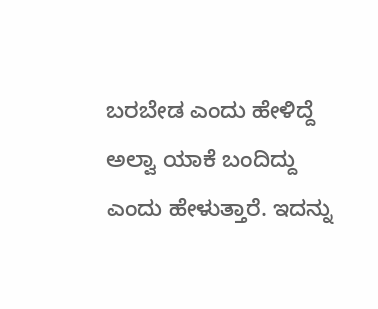ಬರಬೇಡ ಎಂದು ಹೇಳಿದ್ದೆ ಅಲ್ವಾ ಯಾಕೆ ಬಂದಿದ್ದು ಎಂದು ಹೇಳುತ್ತಾರೆ. ಇದನ್ನು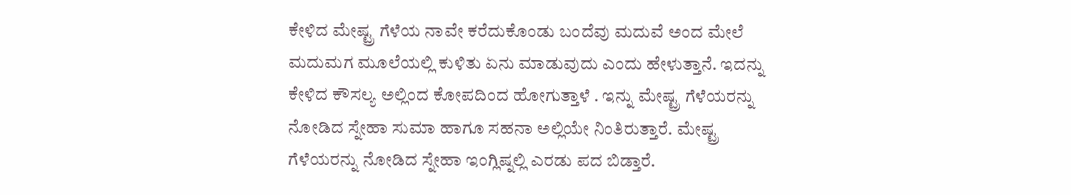ಕೇಳಿದ ಮೇಷ್ಟ್ರ ಗೆಳೆಯ ನಾವೇ ಕರೆದುಕೊಂಡು ಬಂದೆವು ಮದುವೆ ಅಂದ ಮೇಲೆ ಮದುಮಗ ಮೂಲೆಯಲ್ಲಿ ಕುಳಿತು ಏನು ಮಾಡುವುದು ಎಂದು ಹೇಳುತ್ತಾನೆ. ಇದನ್ನು ಕೇಳಿದ ಕೌಸಲ್ಯ ಅಲ್ಲಿಂದ ಕೋಪದಿಂದ ಹೋಗುತ್ತಾಳೆ . ಇನ್ನು ಮೇಷ್ಟ್ರ ಗೆಳೆಯರನ್ನು ನೋಡಿದ ಸ್ನೇಹಾ ಸುಮಾ ಹಾಗೂ ಸಹನಾ ಅಲ್ಲಿಯೇ ನಿಂತಿರುತ್ತಾರೆ. ಮೇಷ್ಟ್ರ ಗೆಳೆಯರನ್ನು ನೋಡಿದ ಸ್ನೇಹಾ ಇಂಗ್ಲಿಷ್ನಲ್ಲಿ ಎರಡು ಪದ ಬಿಡ್ತಾರೆ.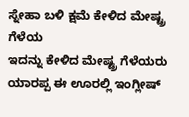ಸ್ನೇಹಾ ಬಳಿ ಕ್ಷಮೆ ಕೇಳಿದ ಮೇಷ್ಟ್ರ ಗೆಳೆಯ
ಇದನ್ನು ಕೇಳಿದ ಮೇಷ್ಟ್ರ ಗೆಳೆಯರು ಯಾರಪ್ಪ ಈ ಊರಲ್ಲಿ ಇಂಗ್ಲೀಷ್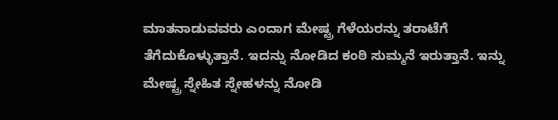ಮಾತನಾಡುವವರು ಎಂದಾಗ ಮೇಷ್ಟ್ರ ಗೆಳೆಯರನ್ನು ತರಾಟೆಗೆ ತೆಗೆದುಕೊಳ್ಳುತ್ತಾನೆ. ಇದನ್ನು ನೋಡಿದ ಕಂಠಿ ಸುಮ್ಮನೆ ಇರುತ್ತಾನೆ. ಇನ್ನು ಮೇಷ್ಟ್ರ ಸ್ನೇಹಿತ ಸ್ನೇಹಳನ್ನು ನೋಡಿ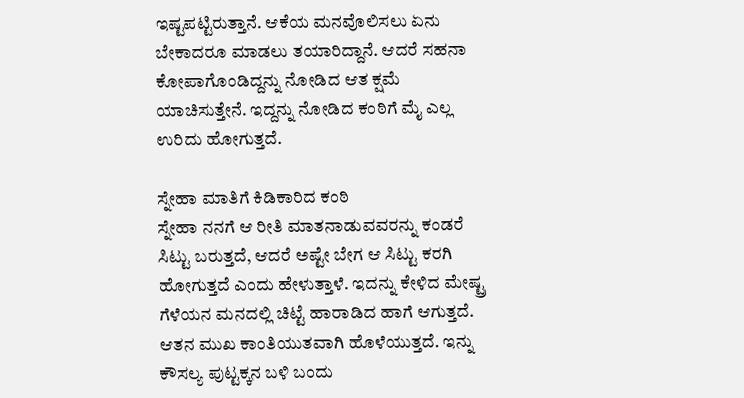ಇಷ್ಟಪಟ್ಟಿರುತ್ತಾನೆ. ಆಕೆಯ ಮನವೊಲಿಸಲು ಏನು ಬೇಕಾದರೂ ಮಾಡಲು ತಯಾರಿದ್ದಾನೆ. ಆದರೆ ಸಹನಾ ಕೋಪಾಗೊಂಡಿದ್ದನ್ನು ನೋಡಿದ ಆತ ಕ್ಷಮೆ ಯಾಚಿಸುತ್ತೇನೆ. ಇದ್ದನ್ನು ನೋಡಿದ ಕಂಠಿಗೆ ಮೈ ಎಲ್ಲ ಉರಿದು ಹೋಗುತ್ತದೆ.

ಸ್ನೇಹಾ ಮಾತಿಗೆ ಕಿಡಿಕಾರಿದ ಕಂಠಿ
ಸ್ನೇಹಾ ನನಗೆ ಆ ರೀತಿ ಮಾತನಾಡುವವರನ್ನು ಕಂಡರೆ ಸಿಟ್ಟು ಬರುತ್ತದೆ, ಆದರೆ ಅಷ್ಟೇ ಬೇಗ ಆ ಸಿಟ್ಟು ಕರಗಿ ಹೋಗುತ್ತದೆ ಎಂದು ಹೇಳುತ್ತಾಳೆ. ಇದನ್ನು ಕೇಳಿದ ಮೇಷ್ಟ್ರ ಗೆಳೆಯನ ಮನದಲ್ಲಿ ಚಿಟ್ಟೆ ಹಾರಾಡಿದ ಹಾಗೆ ಆಗುತ್ತದೆ. ಆತನ ಮುಖ ಕಾಂತಿಯುತವಾಗಿ ಹೊಳೆಯುತ್ತದೆ. ಇನ್ನು ಕೌಸಲ್ಯ ಪುಟ್ಟಕ್ಕನ ಬಳಿ ಬಂದು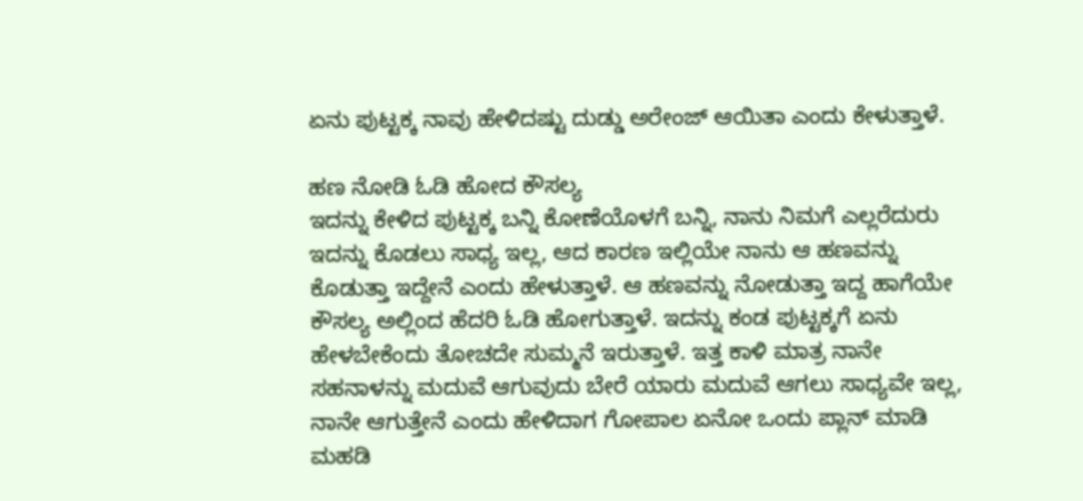ಏನು ಪುಟ್ಟಕ್ಕ ನಾವು ಹೇಳಿದಷ್ಟು ದುಡ್ಡು ಅರೇಂಜ್ ಆಯಿತಾ ಎಂದು ಕೇಳುತ್ತಾಳೆ.

ಹಣ ನೋಡಿ ಓಡಿ ಹೋದ ಕೌಸಲ್ಯ
ಇದನ್ನು ಕೇಳಿದ ಪುಟ್ಟಕ್ಕ ಬನ್ನಿ ಕೋಣೆಯೊಳಗೆ ಬನ್ನಿ, ನಾನು ನಿಮಗೆ ಎಲ್ಲರೆದುರು ಇದನ್ನು ಕೊಡಲು ಸಾಧ್ಯ ಇಲ್ಲ, ಆದ ಕಾರಣ ಇಲ್ಲಿಯೇ ನಾನು ಆ ಹಣವನ್ನು ಕೊಡುತ್ತಾ ಇದ್ದೇನೆ ಎಂದು ಹೇಳುತ್ತಾಳೆ. ಆ ಹಣವನ್ನು ನೋಡುತ್ತಾ ಇದ್ದ ಹಾಗೆಯೇ ಕೌಸಲ್ಯ ಅಲ್ಲಿಂದ ಹೆದರಿ ಓಡಿ ಹೋಗುತ್ತಾಳೆ. ಇದನ್ನು ಕಂಡ ಪುಟ್ಟಕ್ಕಗೆ ಏನು ಹೇಳಬೇಕೆಂದು ತೋಚದೇ ಸುಮ್ಮನೆ ಇರುತ್ತಾಳೆ. ಇತ್ತ ಕಾಳಿ ಮಾತ್ರ ನಾನೇ ಸಹನಾಳನ್ನು ಮದುವೆ ಆಗುವುದು ಬೇರೆ ಯಾರು ಮದುವೆ ಆಗಲು ಸಾಧ್ಯವೇ ಇಲ್ಲ, ನಾನೇ ಆಗುತ್ತೇನೆ ಎಂದು ಹೇಳಿದಾಗ ಗೋಪಾಲ ಏನೋ ಒಂದು ಪ್ಲಾನ್ ಮಾಡಿ ಮಹಡಿ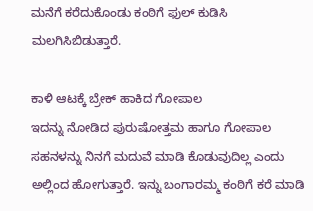ಮನೆಗೆ ಕರೆದುಕೊಂಡು ಕಂಠಿಗೆ ಫುಲ್ ಕುಡಿಸಿ ಮಲಗಿಸಿಬಿಡುತ್ತಾರೆ.

ಕಾಳಿ ಆಟಕ್ಕೆ ಬ್ರೇಕ್ ಹಾಕಿದ ಗೋಪಾಲ
ಇದನ್ನು ನೋಡಿದ ಪುರುಷೋತ್ತಮ ಹಾಗೂ ಗೋಪಾಲ ಸಹನಳನ್ನು ನಿನಗೆ ಮದುವೆ ಮಾಡಿ ಕೊಡುವುದಿಲ್ಲ ಎಂದು ಅಲ್ಲಿಂದ ಹೋಗುತ್ತಾರೆ. ಇನ್ನು ಬಂಗಾರಮ್ಮ ಕಂಠಿಗೆ ಕರೆ ಮಾಡಿ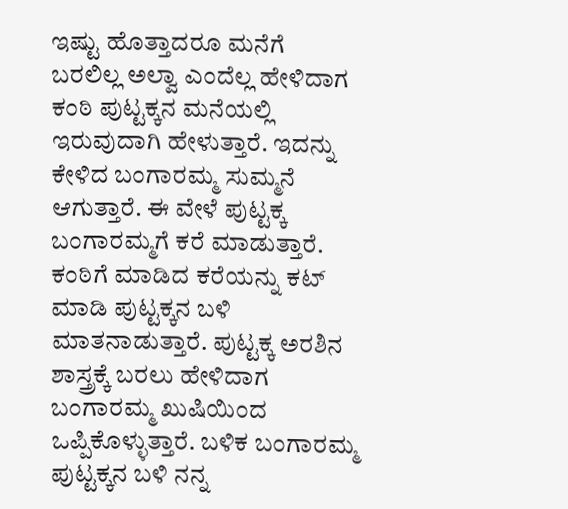ಇಷ್ಟು ಹೊತ್ತಾದರೂ ಮನೆಗೆ ಬರಲಿಲ್ಲ ಅಲ್ವಾ ಎಂದೆಲ್ಲ ಹೇಳಿದಾಗ ಕಂಠಿ ಪುಟ್ಟಕ್ಕನ ಮನೆಯಲ್ಲಿ ಇರುವುದಾಗಿ ಹೇಳುತ್ತಾರೆ. ಇದನ್ನು ಕೇಳಿದ ಬಂಗಾರಮ್ಮ ಸುಮ್ಮನೆ ಆಗುತ್ತಾರೆ. ಈ ವೇಳೆ ಪುಟ್ಟಕ್ಕ ಬಂಗಾರಮ್ಮಗೆ ಕರೆ ಮಾಡುತ್ತಾರೆ. ಕಂಠಿಗೆ ಮಾಡಿದ ಕರೆಯನ್ನು ಕಟ್ ಮಾಡಿ ಪುಟ್ಟಕ್ಕನ ಬಳಿ ಮಾತನಾಡುತ್ತಾರೆ. ಪುಟ್ಟಕ್ಕ ಅರಶಿನ ಶಾಸ್ತ್ರಕ್ಕೆ ಬರಲು ಹೇಳಿದಾಗ ಬಂಗಾರಮ್ಮ ಖುಷಿಯಿಂದ ಒಪ್ಪಿಕೊಳ್ಳುತ್ತಾರೆ. ಬಳಿಕ ಬಂಗಾರಮ್ಮ ಪುಟ್ಟಕ್ಕನ ಬಳಿ ನನ್ನ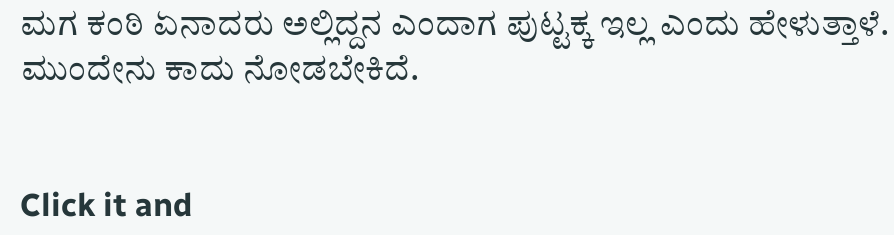ಮಗ ಕಂಠಿ ಏನಾದರು ಅಲ್ಲಿದ್ದನ ಎಂದಾಗ ಪುಟ್ಟಕ್ಕ ಇಲ್ಲ ಎಂದು ಹೇಳುತ್ತಾಳೆ. ಮುಂದೇನು ಕಾದು ನೋಡಬೇಕಿದೆ.


Click it and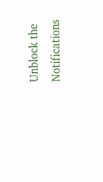Unblock the Notifications